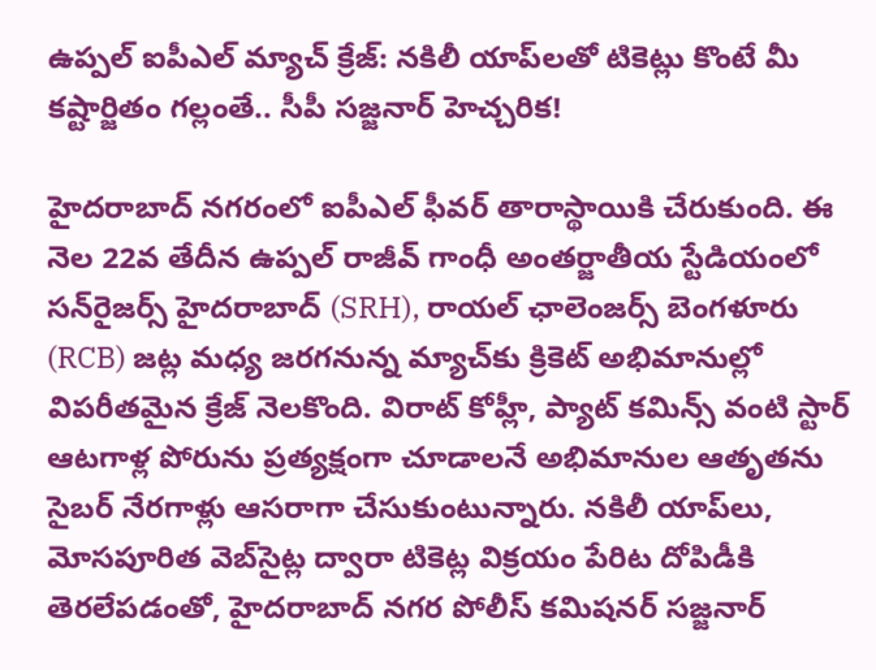ఉప్పల్ ఐపీఎల్ మ్యాచ్ క్రేజ్: నకిలీ యాప్‌లతో టికెట్లు కొంటే మీ కష్టార్జితం గల్లంతే.. సీపీ సజ్జనార్ హెచ్చరిక!

హైదరాబాద్ నగరంలో ఐపీఎల్ ఫీవర్ తారాస్థాయికి చేరుకుంది. ఈ నెల 22వ తేదీన ఉప్పల్ రాజీవ్ గాంధీ అంతర్జాతీయ స్టేడియంలో సన్‌రైజర్స్ హైదరాబాద్ (SRH), రాయల్ ఛాలెంజర్స్ బెంగళూరు (RCB) జట్ల మధ్య జరగనున్న మ్యాచ్‌కు క్రికెట్ అభిమానుల్లో విపరీతమైన క్రేజ్ నెలకొంది. విరాట్ కోహ్లీ, ప్యాట్ కమిన్స్ వంటి స్టార్ ఆటగాళ్ల పోరును ప్రత్యక్షంగా చూడాలనే అభిమానుల ఆతృతను సైబర్ నేరగాళ్లు ఆసరాగా చేసుకుంటున్నారు. నకిలీ యాప్‌లు, మోసపూరిత వెబ్‌సైట్ల ద్వారా టికెట్ల విక్రయం పేరిట దోపిడీకి తెరలేపడంతో, హైదరాబాద్ నగర పోలీస్ కమిషనర్ సజ్జనార్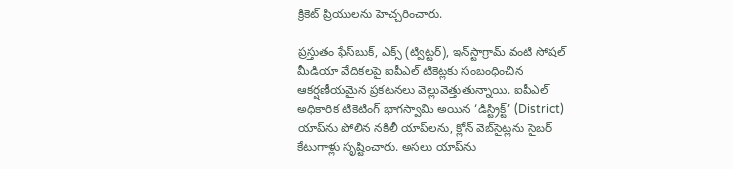క్రికెట్ ప్రియులను హెచ్చరించారు.

ప్రస్తుతం ఫేస్‌బుక్, ఎక్స్ (ట్విట్టర్), ఇన్‌స్టాగ్రామ్ వంటి సోషల్ మీడియా వేదికలపై ఐపీఎల్ టికెట్లకు సంబంధించిన ఆకర్షణీయమైన ప్రకటనలు వెల్లువెత్తుతున్నాయి. ఐపీఎల్ అధికారిక టికెటింగ్ భాగస్వామి అయిన ‘డిస్ట్రిక్ట్’ (District) యాప్‌ను పోలిన నకిలీ యాప్‌లను, క్లోన్ వెబ్‌సైట్లను సైబర్ కేటుగాళ్లు సృష్టించారు. అసలు యాప్‌ను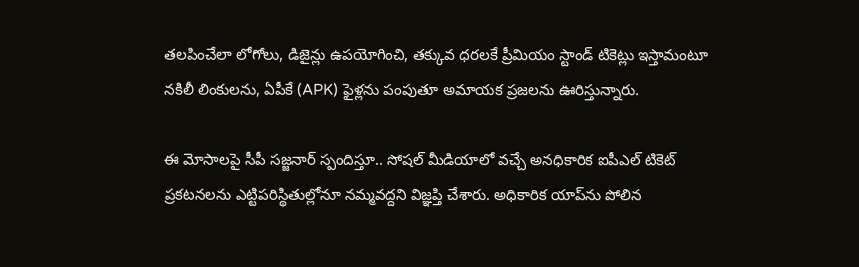తలపించేలా లోగోలు, డిజైన్లు ఉపయోగించి, తక్కువ ధరలకే ప్రీమియం స్టాండ్ టికెట్లు ఇస్తామంటూ నకిలీ లింకులను, ఏపీకే (APK) ఫైళ్లను పంపుతూ అమాయక ప్రజలను ఊరిస్తున్నారు.

ఈ మోసాలపై సీపీ సజ్జనార్ స్పందిస్తూ.. సోషల్ మీడియాలో వచ్చే అనధికారిక ఐపీఎల్ టికెట్ ప్రకటనలను ఎట్టిపరిస్థితుల్లోనూ నమ్మవద్దని విజ్ఞప్తి చేశారు. అధికారిక యాప్‌ను పోలిన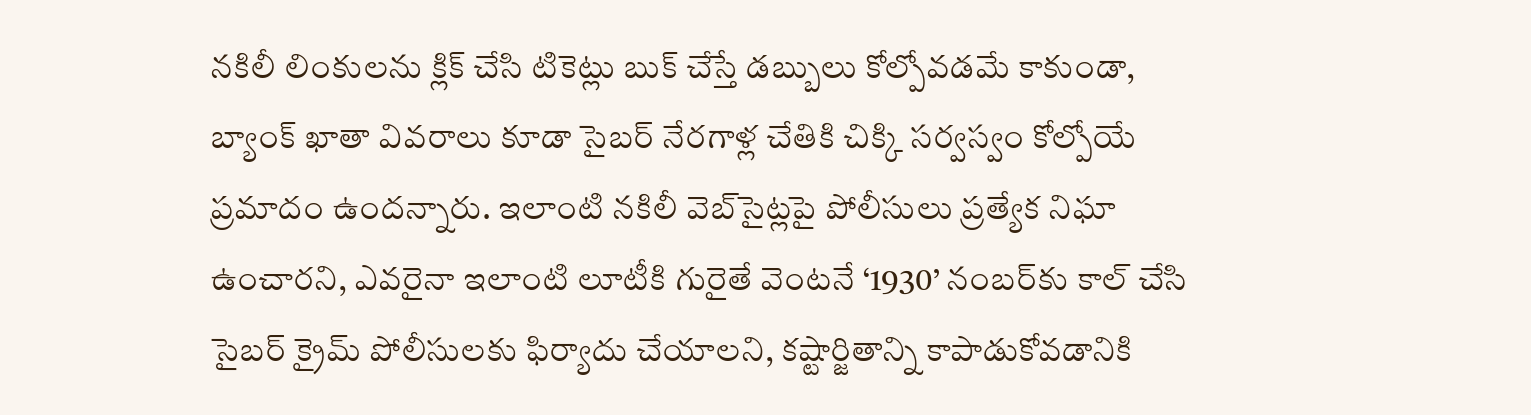నకిలీ లింకులను క్లిక్ చేసి టికెట్లు బుక్ చేస్తే డబ్బులు కోల్పోవడమే కాకుండా, బ్యాంక్ ఖాతా వివరాలు కూడా సైబర్ నేరగాళ్ల చేతికి చిక్కి సర్వస్వం కోల్పోయే ప్రమాదం ఉందన్నారు. ఇలాంటి నకిలీ వెబ్‌సైట్లపై పోలీసులు ప్రత్యేక నిఘా ఉంచారని, ఎవరైనా ఇలాంటి లూటీకి గురైతే వెంటనే ‘1930’ నంబర్‌కు కాల్ చేసి సైబర్ క్రైమ్ పోలీసులకు ఫిర్యాదు చేయాలని, కష్టార్జితాన్ని కాపాడుకోవడానికి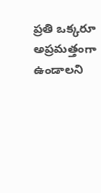ప్రతి ఒక్కరూ అప్రమత్తంగా ఉండాలని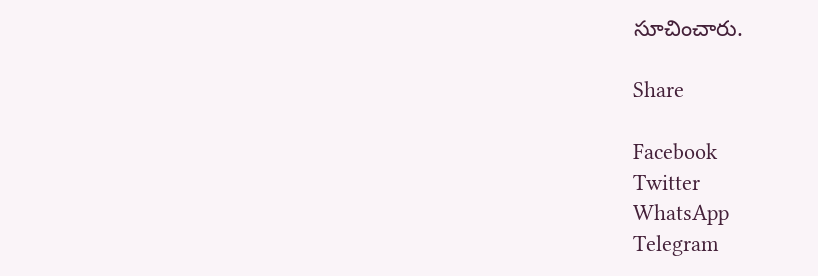సూచించారు.

Share

Facebook
Twitter
WhatsApp
Telegram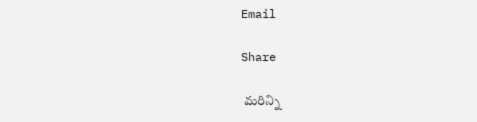Email

Share

 మరిన్ని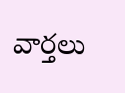వార్తలు